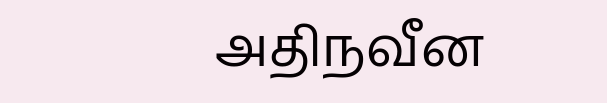அதிநவீன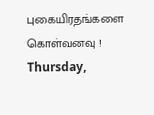புகையிரதங்களை கொள்வனவு !
Thursday,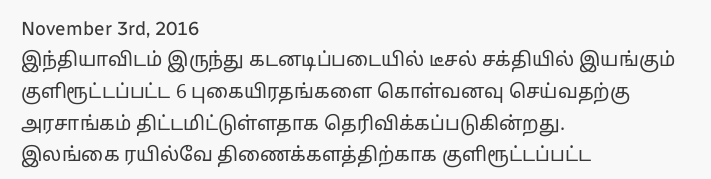November 3rd, 2016
இந்தியாவிடம் இருந்து கடனடிப்படையில் டீசல் சக்தியில் இயங்கும் குளிரூட்டப்பட்ட 6 புகையிரதங்களை கொள்வனவு செய்வதற்கு அரசாங்கம் திட்டமிட்டுள்ளதாக தெரிவிக்கப்படுகின்றது.
இலங்கை ரயில்வே திணைக்களத்திற்காக குளிரூட்டப்பட்ட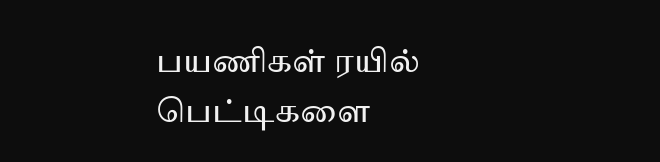பயணிகள் ரயில் பெட்டிகளை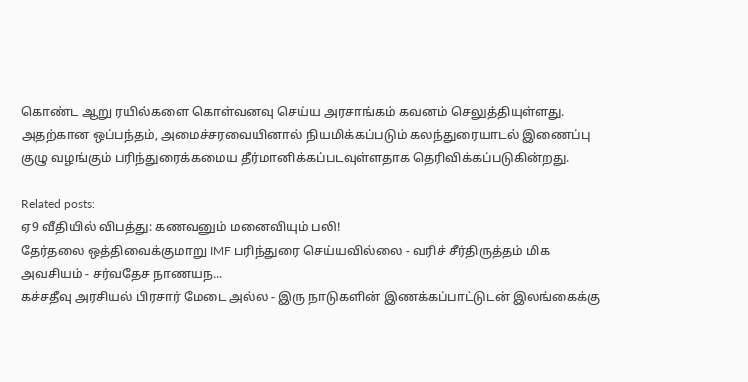கொண்ட ஆறு ரயில்களை கொள்வனவு செய்ய அரசாங்கம் கவனம் செலுத்தியுள்ளது. அதற்கான ஒப்பந்தம், அமைச்சரவையினால் நியமிக்கப்படும் கலந்துரையாடல் இணைப்பு குழு வழங்கும் பரிந்துரைக்கமைய தீர்மானிக்கப்படவுள்ளதாக தெரிவிக்கப்படுகின்றது.

Related posts:
ஏ9 வீதியில் விபத்து: கணவனும் மனைவியும் பலி!
தேர்தலை ஒத்திவைக்குமாறு IMF பரிந்துரை செய்யவில்லை - வரிச் சீர்திருத்தம் மிக அவசியம் - சர்வதேச நாணயந...
கச்சதீவு அரசியல் பிரசார் மேடை அல்ல - இரு நாடுகளின் இணக்கப்பாட்டுடன் இலங்கைக்கு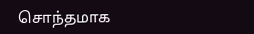சொந்தமாக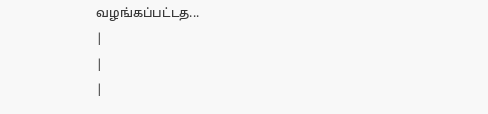வழங்கப்பட்டத...
|
|
|